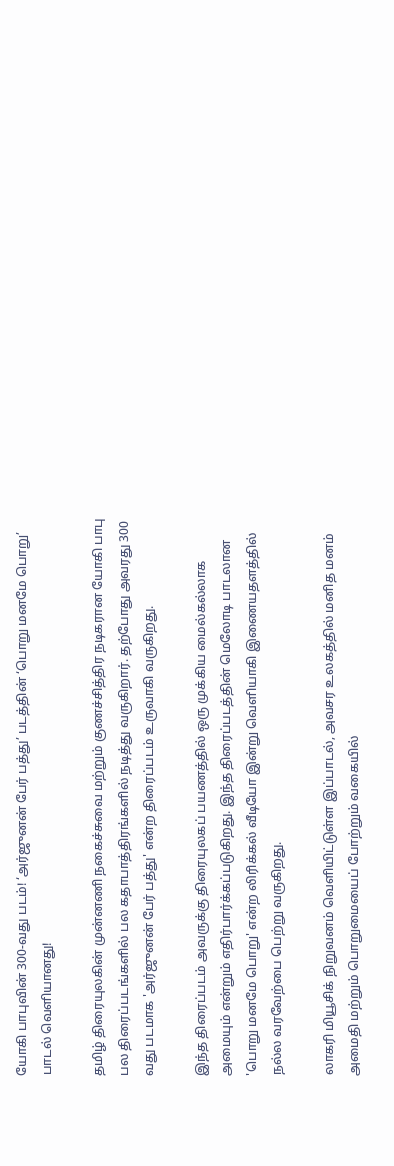யோகி பாபுவின் 300-வது படம்! ‘அர்ஜுனன் பேர் பத்து’ படத்தின் ‘பொறு மனமே பொறு’ பாடல் வெளியானது!

தமிழ் திரையுலகின் முன்னணி நகைச்சுவை மற்றும் குணச்சித்திர நடிகரான யோகி பாபு பல திரைப்படங்களில் பல கதாபாத்திரங்களில் நடித்து வருகிறார். தற்போது அவரது 300 வது படமாக 'அர்ஜுனன் பேர் பத்து' என்ற திரைப்படம் உருவாகி வருகிறது.

இந்த திரைப்படம் அவருக்கு திரையுலகப் பயணத்தில் ஒரு முக்கிய மைல்கல்லாக அமையும் என்றும் எதிர்பார்க்கப்படுகிறது. இந்த திரைப்படத்தின் மெலோடி பாடலான 'பொறு மனமே பொறு' என்ற லிரிக்கல் வீடியோ இன்று வெளியாகி இணையதளத்தில் நல்ல வரவேற்பை பெற்று வருகிறது.

லாகரி மியூசிக் நிறுவனம் வெளியிட்டுள்ள இப்பாடல், அவசர உலகத்தில் மனித மனம் அமைதி மற்றும் பொறுமையைப் போற்றும் வகையில்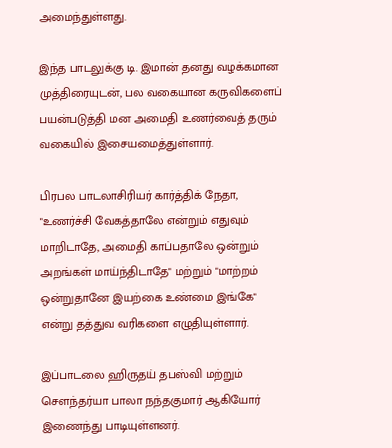அமைந்துள்ளது.

இந்த பாடலுக்கு டி. இமான் தனது வழக்கமான முத்திரையுடன், பல வகையான கருவிகளைப் பயன்படுத்தி மன அமைதி உணர்வைத் தரும் வகையில் இசையமைத்துள்ளார்.

பிரபல பாடலாசிரியர் கார்த்திக் நேதா, "உணர்ச்சி வேகத்தாலே என்றும் எதுவும் மாறிடாதே, அமைதி காப்பதாலே ஒன்றும் அறங்கள் மாய்ந்திடாதே" மற்றும் "மாற்றம் ஒன்றுதானே இயற்கை உண்மை இங்கே" என்று தத்துவ வரிகளை எழுதியுள்ளார்.

இப்பாடலை ஹிருதய் தபஸ்வி மற்றும் சௌந்தர்யா பாலா நந்தகுமார் ஆகியோர் இணைந்து பாடியுள்ளனர்.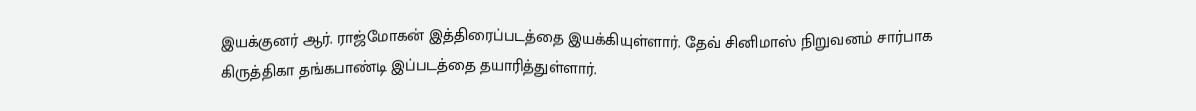இயக்குனர் ஆர். ராஜ்மோகன் இத்திரைப்படத்தை இயக்கியுள்ளார். தேவ் சினிமாஸ் நிறுவனம் சார்பாக கிருத்திகா தங்கபாண்டி இப்படத்தை தயாரித்துள்ளார்.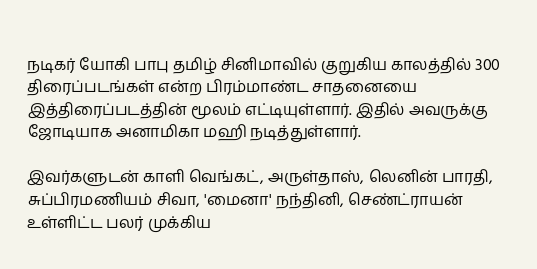நடிகர் யோகி பாபு தமிழ் சினிமாவில் குறுகிய காலத்தில் 300 திரைப்படங்கள் என்ற பிரம்மாண்ட சாதனையை இத்திரைப்படத்தின் மூலம் எட்டியுள்ளார். இதில் அவருக்கு ஜோடியாக அனாமிகா மஹி நடித்துள்ளார்.

இவர்களுடன் காளி வெங்கட், அருள்தாஸ், லெனின் பாரதி, சுப்பிரமணியம் சிவா, 'மைனா' நந்தினி, செண்ட்ராயன் உள்ளிட்ட பலர் முக்கிய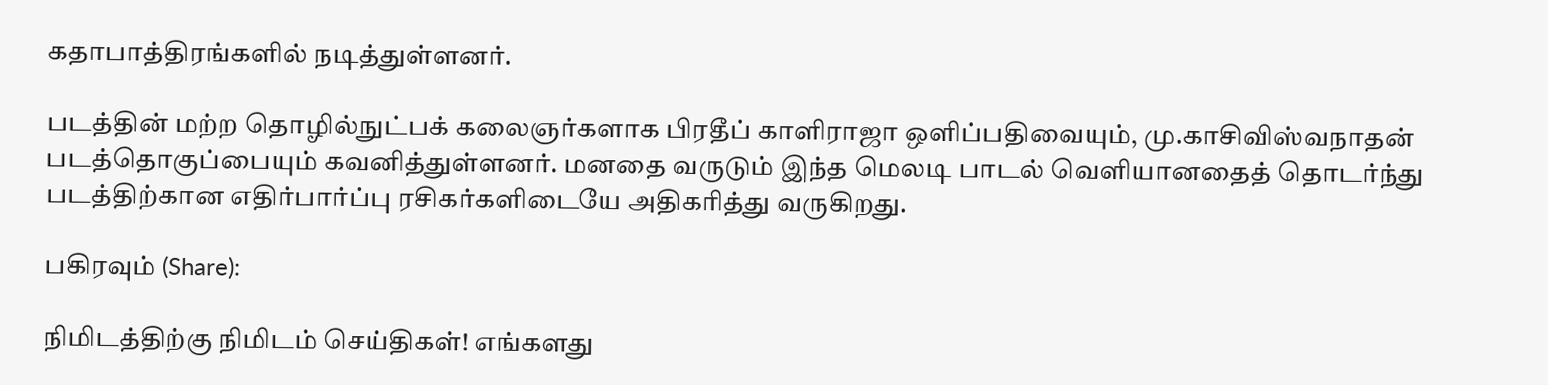கதாபாத்திரங்களில் நடித்துள்ளனர்.

படத்தின் மற்ற தொழில்நுட்பக் கலைஞர்களாக பிரதீப் காளிராஜா ஒளிப்பதிவையும், மு.காசிவிஸ்வநாதன் படத்தொகுப்பையும் கவனித்துள்ளனர். மனதை வருடும் இந்த மெலடி பாடல் வெளியானதைத் தொடர்ந்து படத்திற்கான எதிர்பார்ப்பு ரசிகர்களிடையே அதிகரித்து வருகிறது.

பகிரவும் (Share):

நிமிடத்திற்கு நிமிடம் செய்திகள்! எங்களது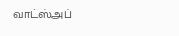வாட்ஸ்அப்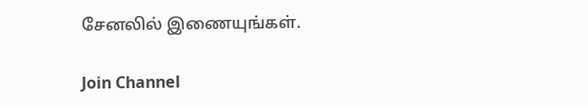சேனலில் இணையுங்கள்.

Join Channel